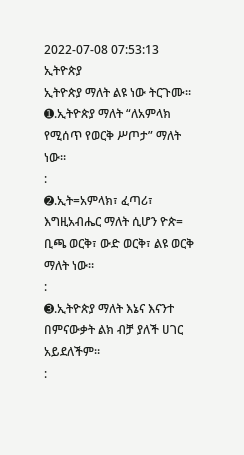2022-07-08 07:53:13
ኢትዮጵያ
ኢትዮጵያ ማለት ልዩ ነው ትርጉሙ።
➊.ኢትዮጵያ ማለት “ለአምላክ የሚሰጥ የወርቅ ሥጦታ” ማለት ነው።
:
➋.ኢት=አምላክ፣ ፈጣሪ፣ እግዚአብሔር ማለት ሲሆን ዮጵ= ቢጫ ወርቅ፣ ውድ ወርቅ፣ ልዩ ወርቅ ማለት ነው።
:
➌.ኢትዮጵያ ማለት እኔና እናንተ በምናውቃት ልክ ብቻ ያለች ሀገር አይደለችም።
: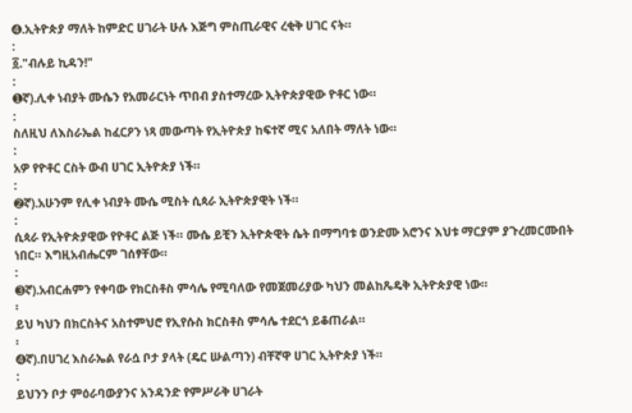➍.ኢትዮጵያ ማለት ከምድር ሀገራት ሁሉ እጅግ ምስጢራዊና ረቂቅ ሀገር ናት።
:
፩."ብሉይ ኪዳን!"
:
➊ኛ).ሊቀ ነብያት ሙሴን የአመራርነት ጥበብ ያስተማረው ኢትዮጵያዊው ዮቶር ነው።
:
ስለዚህ ለእስራኤል ከፈርዖን ነጻ መውጣት የኢትዮጵያ ከፍተኛ ሚና አለበት ማለት ነው።
:
አዎ የዮቶር ርስት ውብ ሀገር ኢትዮጵያ ነች።
:
➋ኛ).አሁንም የሊቀ ነብያት ሙሴ ሚስት ሲጳራ ኢትዮጵያዊት ነች።
:
ሲጳራ የኢትዮጵያዊው የዮቶር ልጅ ነች። ሙሴ ይቺን ኢትዮጵዊት ሴት በማግባቱ ወንድሙ አሮንና እህቱ ማርያም ያጉረመርሙበት ነበር። እግዚአብሔርም ገሰፃቸው።
:
➌ኛ).አብርሐምን የቀባው የክርስቶስ ምሳሌ የሚባለው የመጀመሪያው ካህን መልከጼዴቅ ኢትዮጵያዊ ነው።
፡
ይህ ካህን በክርስትና አስተምህሮ የኢየሱስ ክርስቶስ ምሳሌ ተደርጎ ይቆጠራል።
፡
➍ኛ).በሀገረ እስራኤል የራሷ ቦታ ያላት (ዴር ሡልጣን) ብቸኛዋ ሀገር ኢትዮጵያ ነች።
:
ይህንን ቦታ ምዕራባውያንና አንዳንድ የምሥራቅ ሀገራት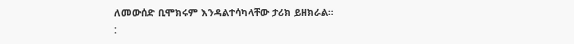ለመውሰድ ቢሞክሩም እንዳልተሳካላቸው ታሪክ ይዘክራል።
: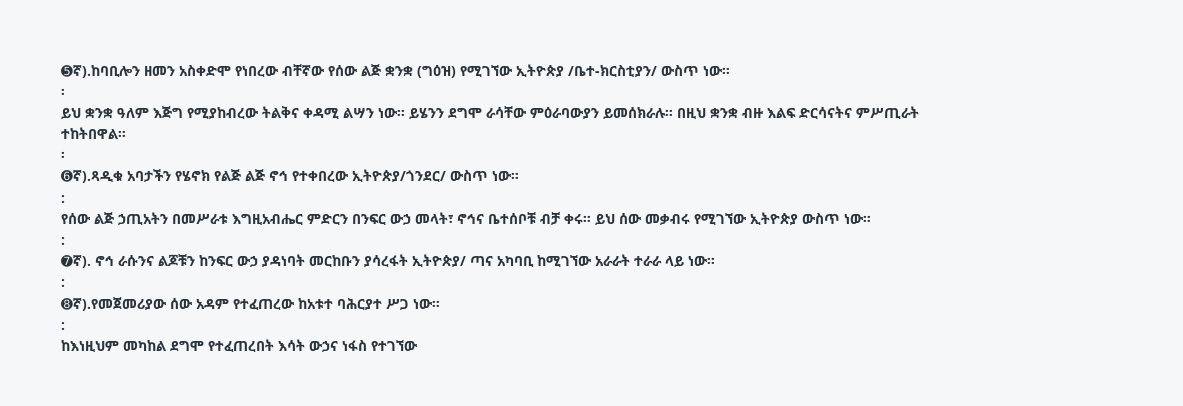➎ኛ).ከባቢሎን ዘመን አስቀድሞ የነበረው ብቸኛው የሰው ልጅ ቋንቋ (ግዕዝ) የሚገኘው ኢትዮጵያ /ቤተ-ክርስቲያን/ ውስጥ ነው።
፡
ይህ ቋንቋ ዓለም እጅግ የሚያከብረው ትልቅና ቀዳሚ ልሣን ነው። ይሄንን ደግሞ ራሳቸው ምዕራባውያን ይመሰክራሉ። በዚህ ቋንቋ ብዙ እልፍ ድርሳናትና ምሥጢራት ተከትበዋል።
፡
➏ኛ).ጻዲቁ አባታችን የሄኖክ የልጅ ልጅ ኖኅ የተቀበረው ኢትዮጵያ/ጎንደር/ ውስጥ ነው።
:
የሰው ልጅ ኃጢአትን በመሥራቱ እግዚአብሔር ምድርን በንፍር ውኃ መላት፣ ኖኅና ቤተሰቦቹ ብቻ ቀሩ። ይህ ሰው መቃብሩ የሚገኘው ኢትዮጵያ ውስጥ ነው።
:
➐ኛ). ኖኅ ራሱንና ልጆቹን ከንፍር ውኃ ያዳነባት መርከቡን ያሳረፋት ኢትዮጵያ/ ጣና አካባቢ ከሚገኘው አራራት ተራራ ላይ ነው።
:
➑ኛ).የመጀመሪያው ሰው አዳም የተፈጠረው ከአቱተ ባሕርያተ ሥጋ ነው።
:
ከእነዚህም መካከል ደግሞ የተፈጠረበት እሳት ውኃና ነፋስ የተገኘው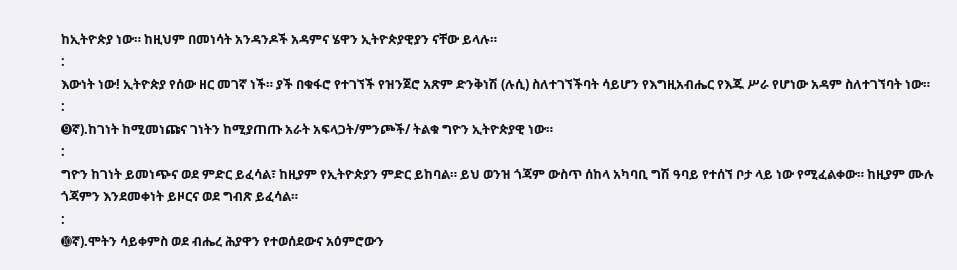ከኢትዮጵያ ነው። ከዚህም በመነሳት አንዳንዶች አዳምና ሄዋን ኢትዮጵያዊያን ናቸው ይላሉ።
:
እውነት ነው! ኢትዮጵያ የሰው ዘር መገኛ ነች። ያች በቁፋሮ የተገኘች የዝንጀሮ አጽም ድንቅነሽ (ሉሲ) ስለተገኘችባት ሳይሆን የእግዚአብሔር የእጁ ሥራ የሆነው አዳም ስለተገኘባት ነው።
:
➒ኛ).ከገነት ከሚመነጩና ገነትን ከሚያጠጡ አራት አፍላጋት/ምንጮች/ ትልቁ ግዮን ኢትዮጵያዊ ነው።
:
ግዮን ከገነት ይመነጭና ወደ ምድር ይፈሳል፣ ከዚያም የኢትዮጵያን ምድር ይከባል። ይህ ወንዝ ጎጃም ውስጥ ሰከላ አካባቢ ግሽ ዓባይ የተሰኘ ቦታ ላይ ነው የሚፈልቀው። ከዚያም ሙሉ ጎጃምን እንደመቀነት ይዞርና ወደ ግብጽ ይፈሳል።
:
➓ኛ).ሞትን ሳይቀምስ ወደ ብሔረ ሕያዋን የተወሰደውና አዕምሮውን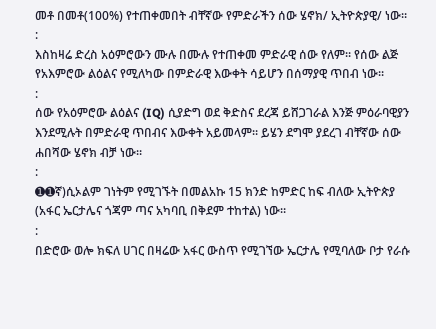መቶ በመቶ(100%) የተጠቀመበት ብቸኛው የምድራችን ሰው ሄኖክ/ ኢትዮጵያዊ/ ነው።
:
እስከዛሬ ድረስ አዕምሮውን ሙሉ በሙሉ የተጠቀመ ምድራዊ ሰው የለም። የሰው ልጅ የአእምሮው ልዕልና የሚለካው በምድራዊ እውቀት ሳይሆን በሰማያዊ ጥበብ ነው።
:
ሰው የአዕምሮው ልዕልና (IQ) ሲያድግ ወደ ቅድስና ደረጃ ይሸጋገራል እንጅ ምዕራባዊያን እንደሚሉት በምድራዊ ጥበብና እውቀት አይመላም። ይሄን ደግሞ ያደረገ ብቸኛው ሰው ሐበሻው ሄኖክ ብቻ ነው።
:
➊➊ኛ)ሲኦልም ገነትም የሚገኙት በመልአኩ 15 ክንድ ከምድር ከፍ ብለው ኢትዮጵያ (አፋር ኤርታሌና ጎጃም ጣና አካባቢ በቅደም ተከተል) ነው።
:
በድሮው ወሎ ክፍለ ሀገር በዛሬው አፋር ውስጥ የሚገኘው ኤርታሌ የሚባለው ቦታ የራሱ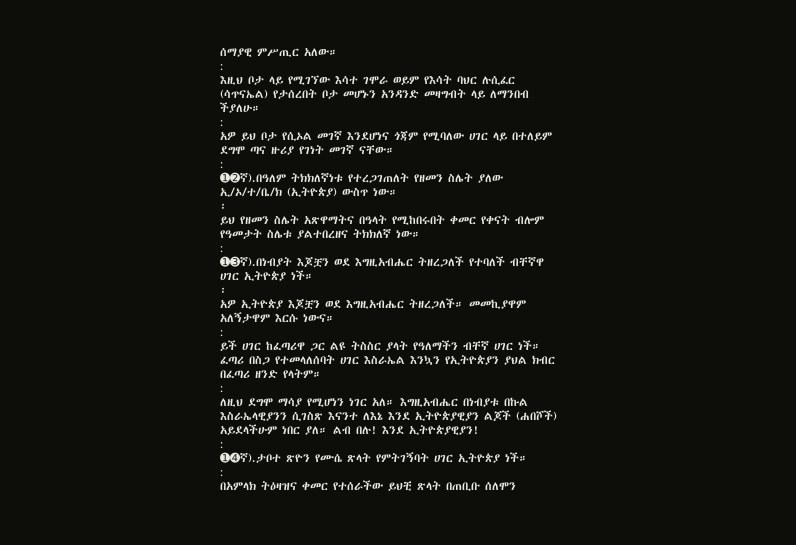ሰማያዊ ምሥጢር አለው።
:
እዚህ ቦታ ላይ የሚገኘው እሳተ ገሞራ ወይም የእሳት ባህር ሉሲፈር (ሳጥናኤል) የታሰረበት ቦታ መሆኑን አንዳንድ መዛግብት ላይ ለማንበብ ችያለሁ።
:
አዎ ይህ ቦታ የሲኦል መገኛ እንደሆነና ጎጃም የሚባለው ሀገር ላይ በተለይም ደግሞ ጣና ዙሪያ የገነት መገኛ ናቸው።
:
➊➋ኛ).በዓለም ትክክለኛነቱ የተረጋገጠለት የዘመን ስሌት ያለው ኢ/ኦ/ተ/ቤ/ክ (ኢትዮጵያ) ውስጥ ነው።
፡
ይህ የዘመን ስሌት አጽዋማትና በዓላት የሚከበሩበት ቀመር የቀናት ብሎም የዓመታት ስሌቱ ያልተበረዘና ትክክለኛ ነው።
:
➊➌ኛ).በነብያት እጆቿን ወደ እግዚአብሔር ትዘረጋለች የተባለች ብቸኛዋ ሀገር ኢትዮጵያ ነች።
፡
አዎ ኢትዮጵያ እጆቿን ወደ እግዚአብሔር ትዘረጋለች። መመኪያዋም አለኝታዋም እርሱ ነውና።
:
ይች ሀገር ከፈጣሪዋ ጋር ልዩ ትስስር ያላት የዓለማችን ብቸኛ ሀገር ነች። ፈጣሪ በስጋ የተመላለሰባት ሀገር እስራኤል እንኳን የኢትዮጵያን ያህል ክብር በፈጣሪ ዘንድ የላትም።
:
ለዚህ ደግሞ ማሳያ የሚሆነን ነገር አለ። እግዚአብሔር በነብያቱ በኩል እስራኤላዊያንን ሲገስጽ እናንተ ለእኔ እንደ ኢትዮጵያዊያን ልጆች (ሐበሾች) አይደላችሁም ነበር ያለ። ልብ በሉ! እንደ ኢትዮጵያዊያን!
:
➊➍ኛ).ታቦተ ጽዮን የሙሴ ጽላት የምትገኝባት ሀገር ኢትዮጵያ ነች።
:
በአምላክ ትዕዛዝና ቀመር የተሰራችው ይህቺ ጽላት በጠቢቡ ሰለሞን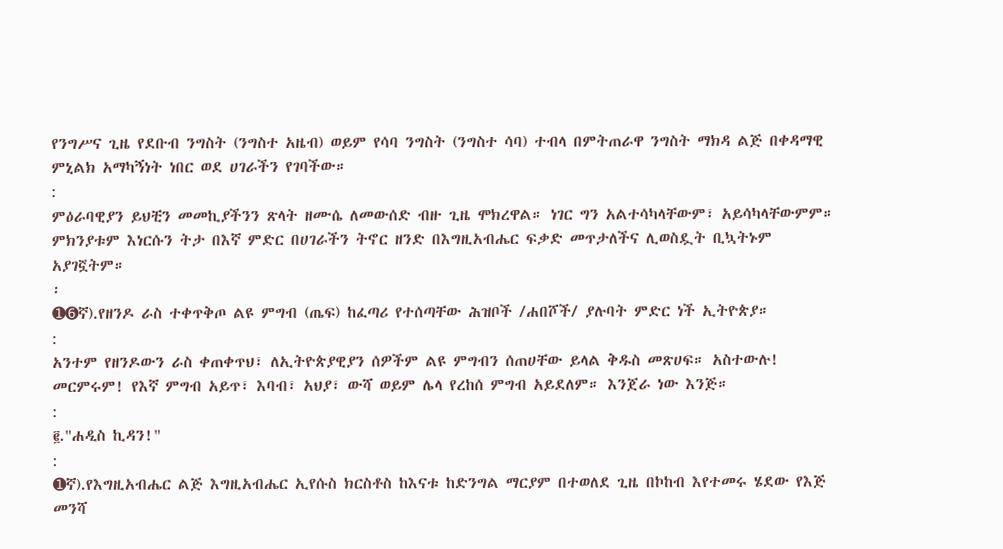የንግሥና ጊዜ የደቡብ ንግስት (ንግስተ አዜብ) ወይም የሳባ ንግስት (ንግስተ ሳባ) ተብላ በምትጠራዋ ንግስት ማክዳ ልጅ በቀዳማዊ ምኒልክ አማካኝነት ነበር ወደ ሀገራችን የገባችው።
:
ምዕራባዊያን ይህቺን መመኪያችንን ጽላት ዘሙሴ ለመውሰድ ብዙ ጊዜ ሞክረዋል። ነገር ግን አልተሳካላቸውም፣ አይሳካላቸውምም። ምክንያቱም እነርሱን ትታ በእኛ ምድር በሀገራችን ትኖር ዘንድ በእግዚአብሔር ፍቃድ መጥታለችና ሊወስዷት ቢኳትኑም አያገኟትም።
፡
➊➏ኛ).የዘንዶ ራስ ተቀጥቅጦ ልዩ ምግብ (ጤፍ) ከፈጣሪ የተሰጣቸው ሕዝቦች /ሐበሾች/ ያሉባት ምድር ነች ኢትዮጵያ።
:
አንተም የዘንዶውን ራስ ቀጠቀጥህ፣ ለኢትዮጵያዊያን ሰዎችም ልዩ ምግብን ሰጠሀቸው ይላል ቅዱስ መጽሀፍ። አስተውሉ! መርምሩም! የእኛ ምግብ አይጥ፣ እባብ፣ አህያ፣ ውሻ ወይም ሌላ የረከሰ ምግብ አይደለም። እንጀራ ነው እንጅ።
:
፪."ሐዲስ ኪዳን!"
:
➊ኛ).የእግዚአብሔር ልጅ እግዚአብሔር ኢየሱስ ክርስቶስ ከእናቱ ከድንግል ማርያም በተወለደ ጊዜ በኮከብ እየተመሩ ሄደው የእጅ መንሻ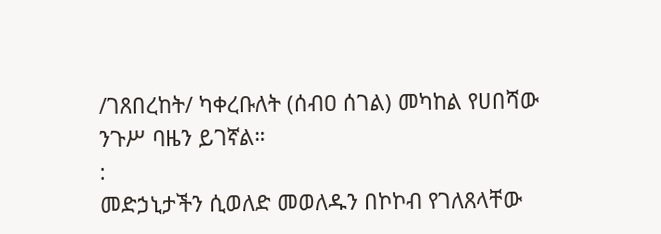/ገጸበረከት/ ካቀረቡለት (ሰብዐ ሰገል) መካከል የሀበሻው ንጉሥ ባዜን ይገኛል።
:
መድኃኒታችን ሲወለድ መወለዱን በኮኮብ የገለጸላቸው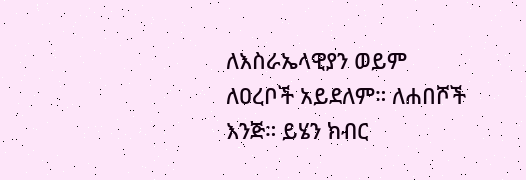ለእስራኤላዊያን ወይም ለዐረቦች አይደለም። ለሐበሾች እንጅ። ይሄን ክብር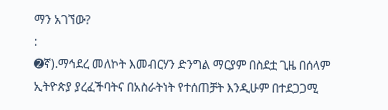ማን አገኘው?
:
➋ኛ).ማኅደረ መለኮት እመብርሃን ድንግል ማርያም በስደቷ ጊዜ በሰላም ኢትዮጵያ ያረፈችባትና በአስራትነት የተሰጠቻት እንዲሁም በተደጋጋሚ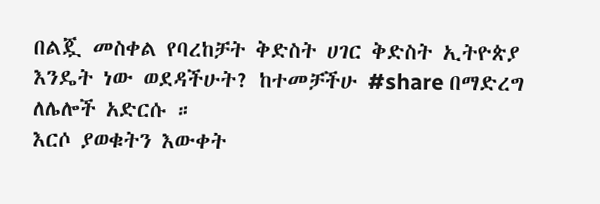በልጇ መስቀል የባረከቻት ቅድስት ሀገር ቅድስት ኢትዮጵያ
እንዴት ነው ወደዳችሁት? ከተመቻችሁ #share በማድረግ ለሌሎች አድርሱ ።
እርሶ ያወቁትን እውቀት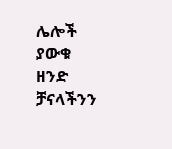ሌሎች ያውቁ ዘንድ ቻናላችንን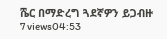ሼር በማድረግ ጓደኛዎን ይጋብዙ
7 views04:53